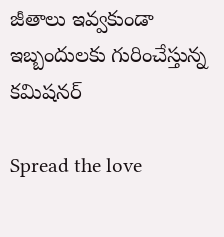జీతాలు ఇవ్వకుండా ఇబ్బందులకు గురించేస్తున్న కమిషనర్

Spread the love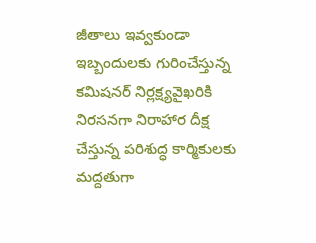జీతాలు ఇవ్వకుండా ఇబ్బందులకు గురించేస్తున్న కమిషనర్ నిర్లక్ష్యవైఖరికి నిరసనగా నిరాహార దీక్ష చేస్తున్న పరిశుద్ధ కార్మికులకు మద్దతుగా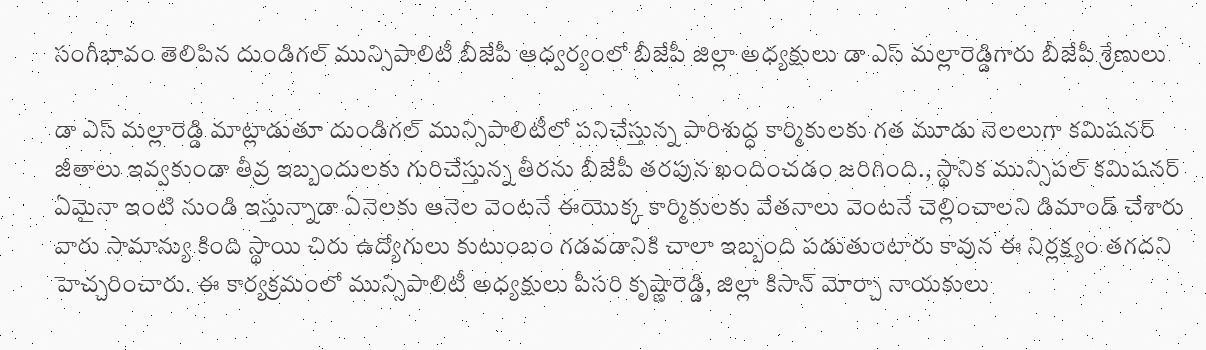సంగీభావం తెలిపిన దుండిగల్ మున్సిపాలిటీ బీజేపీ ఆధ్వర్యంలో బీజేపీ జిల్లా అధ్యక్షులు డా ఎస్ మల్లారెడ్డిగారు బీజేపీ శ్రేణులు

డా ఎస్ మల్లారెడ్డి మాట్లాడుతూ దుండిగల్ మున్సిపాలిటీలో పనిచేస్తున్న పారిశుద్ధ కార్మికులకు గత మూడు నెలలుగా కమిషనర్ జీతాలు ఇవ్వకుండా తీవ్ర ఇబ్బందులకు గురిచేస్తున్న తీరను బీజేపీ తరపున ఖందించడం జరిగింది., స్థానిక మున్సిపల్ కమిషనర్ ఏమైనా ఇంటి నుండి ఇస్తున్నాడా ఏనెలకు ఆనెల వెంటనే ఈయొక్క కార్మికులకు వేతనాలు వెంటనే చెల్లించాలని డిమాండ్ చేశారు వారు సామాన్యు కింది స్థాయి చిరు ఉద్యోగులు కుటుంబం గడవడానికి చాలా ఇబ్బంది పడుతుంటారు కావున ఈ నిర్లక్ష్యం తగదని హెచ్చరించారు. ఈ కార్యక్రమంలో మున్సిపాలిటీ అధ్యక్షులు పీసరి కృష్ణారెడ్డి, జిల్లా కిసాన్ మోర్చా నాయకులు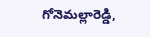గోనెమల్లారెడ్డి,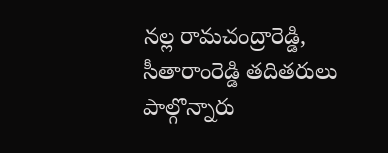నల్ల రామచంద్రారెడ్డి, సీతారాంరెడ్డి తదితరులు పాల్గొన్నారు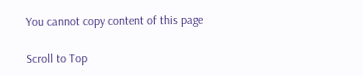You cannot copy content of this page

Scroll to Top